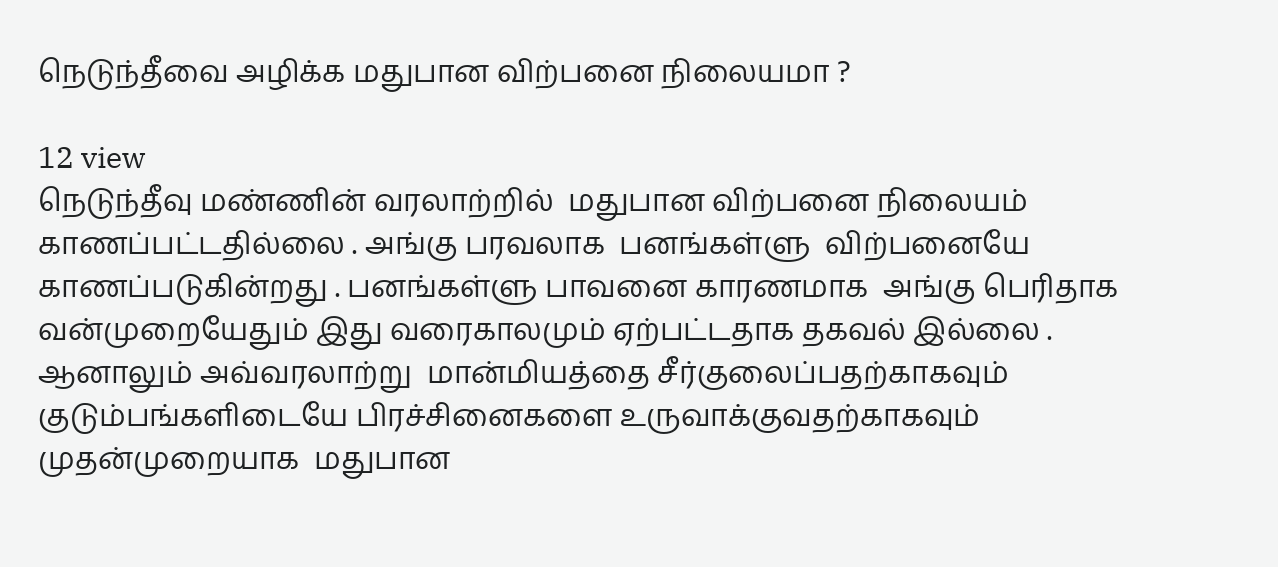நெடுந்தீவை அழிக்க மதுபான விற்பனை நிலையமா ?

12 view
நெடுந்தீவு மண்ணின் வரலாற்றில்  மதுபான விற்பனை நிலையம் காணப்பட்டதில்லை . அங்கு பரவலாக  பனங்கள்ளு  விற்பனையே காணப்படுகின்றது . பனங்கள்ளு பாவனை காரணமாக  அங்கு பெரிதாக வன்முறையேதும் இது வரைகாலமும் ஏற்பட்டதாக தகவல் இல்லை . ஆனாலும் அவ்வரலாற்று  மான்மியத்தை சீர்குலைப்பதற்காகவும் குடும்பங்களிடையே பிரச்சினைகளை உருவாக்குவதற்காகவும்  முதன்முறையாக  மதுபான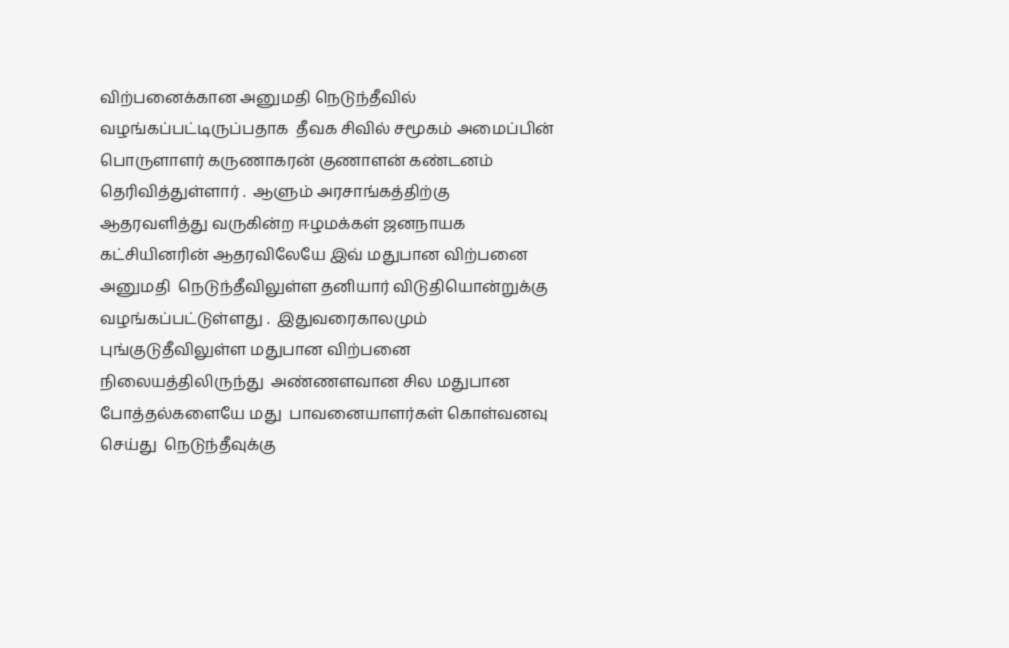விற்பனைக்கான அனுமதி நெடுந்தீவில் வழங்கப்பட்டிருப்பதாக  தீவக சிவில் சமூகம் அமைப்பின் பொருளாளர் கருணாகரன் குணாளன் கண்டனம் தெரிவித்துள்ளார் .  ஆளும் அரசாங்கத்திற்கு ஆதரவளித்து வருகின்ற ஈழமக்கள் ஜனநாயக கட்சியினரின் ஆதரவிலேயே இவ் மதுபான விற்பனை அனுமதி  நெடுந்தீவிலுள்ள தனியார் விடுதியொன்றுக்கு வழங்கப்பட்டுள்ளது .  இதுவரைகாலமும்  புங்குடுதீவிலுள்ள மதுபான விற்பனை நிலையத்திலிருந்து  அண்ணளவான சில மதுபான போத்தல்களையே மது  பாவனையாளர்கள் கொள்வனவு செய்து  நெடுந்தீவுக்கு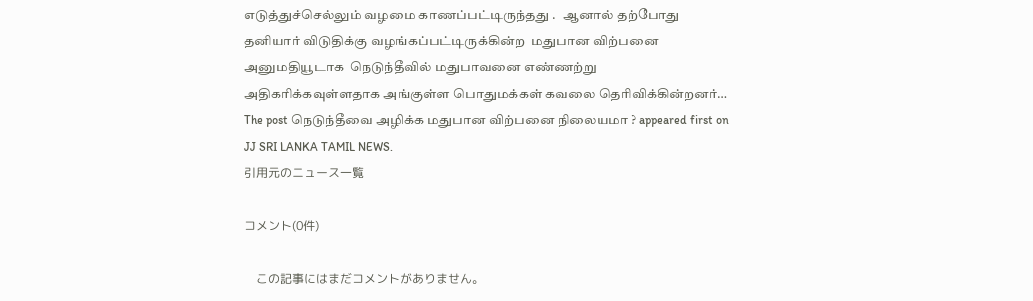எடுத்துச்செல்லும் வழமை காணப்பட்டிருந்தது .   ஆனால் தற்போது  தனியார் விடுதிக்கு வழங்கப்பட்டிருக்கின்ற  மதுபான விற்பனை அனுமதியூடாக  நெடுந்தீவில் மதுபாவனை எண்ணற்று அதிகரிக்கவுள்ளதாக அங்குள்ள பொதுமக்கள் கவலை தெரிவிக்கின்றனர்…
The post நெடுந்தீவை அழிக்க மதுபான விற்பனை நிலையமா ? appeared first on JJ SRI LANKA TAMIL NEWS.
引用元のニュース一覧

コメント(0件)

    この記事にはまだコメントがありません。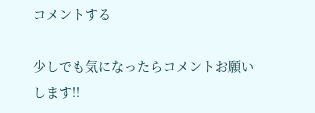コメントする

少しでも気になったらコメントお願いします!!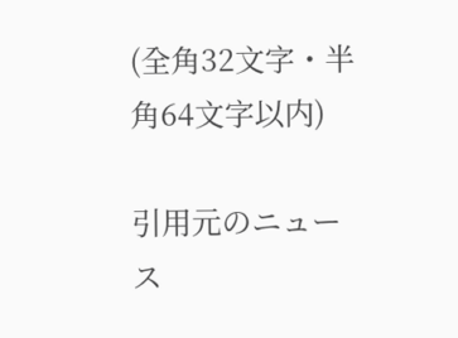(全角32文字・半角64文字以内)

引用元のニュース